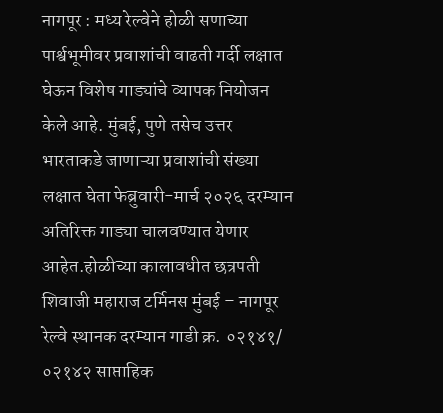नागपूर : मध्य रेल्वेने होळी सणाच्या पार्श्वभूमीवर प्रवाशांची वाढती गर्दी लक्षात घेऊन विशेष गाड्यांचे व्यापक नियोजन केले आहे. मुंबई, पुणे तसेच उत्तर भारताकडे जाणाऱ्या प्रवाशांची संख्या लक्षात घेता फेब्रुवारी-मार्च २०२६ दरम्यान अतिरिक्त गाड्या चालवण्यात येणार आहेत.होळीच्या कालावधीत छत्रपती शिवाजी महाराज टर्मिनस मुंबई – नागपूर रेल्वे स्थानक दरम्यान गाडी क्र. ०२१४१/ ०२१४२ साप्ताहिक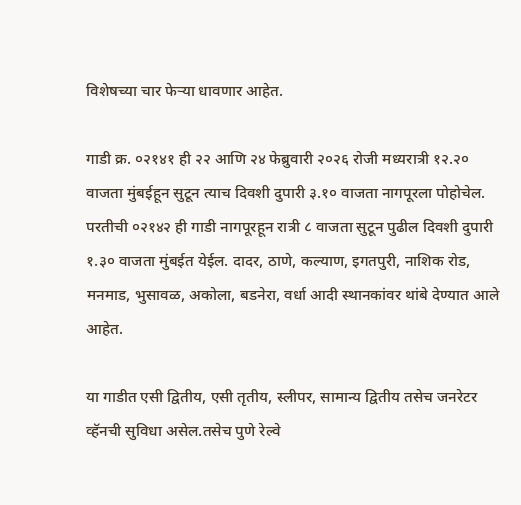विशेषच्या चार फेऱ्या धावणार आहेत.

गाडी क्र. ०२१४१ ही २२ आणि २४ फेब्रुवारी २०२६ रोजी मध्यरात्री १२.२० वाजता मुंबईहून सुटून त्याच दिवशी दुपारी ३.१० वाजता नागपूरला पोहोचेल. परतीची ०२१४२ ही गाडी नागपूरहून रात्री ८ वाजता सुटून पुढील दिवशी दुपारी १.३० वाजता मुंबईत येईल. दादर, ठाणे, कल्याण, इगतपुरी, नाशिक रोड, मनमाड, भुसावळ, अकोला, बडनेरा, वर्धा आदी स्थानकांवर थांबे देण्यात आले आहेत.

या गाडीत एसी द्वितीय, एसी तृतीय, स्लीपर, सामान्य द्वितीय तसेच जनरेटर व्हॅनची सुविधा असेल.तसेच पुणे रेल्वे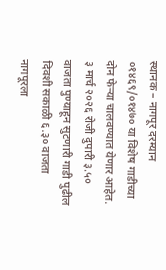स्थानक – नागपूर दरम्यान ०१४६९/०१४७० या विशेष गाडीच्या दोन फेऱ्या चालवण्यात येणार आहेत. ३ मार्च २०२६ रोजी दुपारी ३.५० वाजता पुण्याहून सुटणारी गाडी पुढील दिवशी सकाळी ६.३० वाजता नागपूरला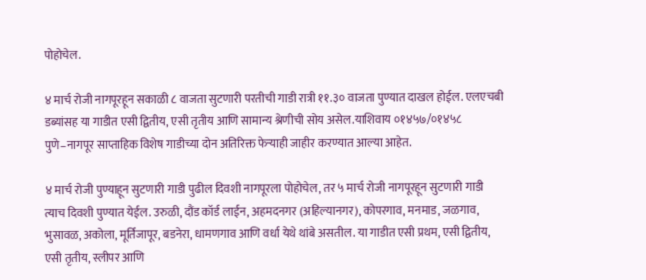पोहोचेल.

४ मार्च रोजी नागपूरहून सकाळी ८ वाजता सुटणारी परतीची गाडी रात्री ११.३० वाजता पुण्यात दाखल होईल. एलएचबी डब्यांसह या गाडीत एसी द्वितीय, एसी तृतीय आणि सामान्य श्रेणीची सोय असेल.याशिवाय ०१४५७/०१४५८ पुणे–नागपूर साप्ताहिक विशेष गाडीच्या दोन अतिरिक्त फेऱ्याही जाहीर करण्यात आल्या आहेत.

४ मार्च रोजी पुण्याहून सुटणारी गाडी पुढील दिवशी नागपूरला पोहोचेल, तर ५ मार्च रोजी नागपूरहून सुटणारी गाडी त्याच दिवशी पुण्यात येईल. उरुळी, दौंड कॉर्ड लाईन, अहमदनगर (अहिल्यानगर), कोपरगाव, मनमाड, जळगाव, भुसावळ, अकोला, मूर्तिजापूर, बडनेरा, धामणगाव आणि वर्धा येथे थांबे असतील. या गाडीत एसी प्रथम, एसी द्वितीय, एसी तृतीय, स्लीपर आणि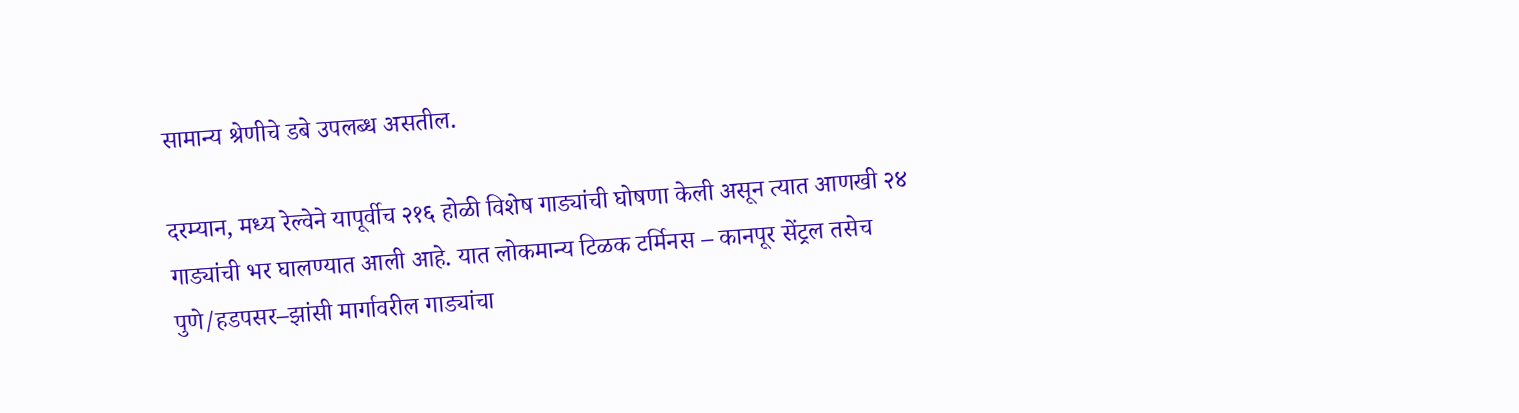सामान्य श्रेणीचे डबे उपलब्ध असतील.

दरम्यान, मध्य रेल्वेने यापूर्वीच २१६ होळी विशेष गाड्यांची घोषणा केली असून त्यात आणखी २४ गाड्यांची भर घालण्यात आली आहे. यात लोकमान्य टिळक टर्मिनस – कानपूर सेंट्रल तसेच पुणे/हडपसर–झांसी मार्गावरील गाड्यांचा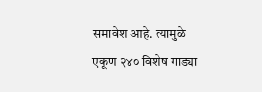समावेश आहे. त्यामुळे एकूण २४० विशेष गाड्या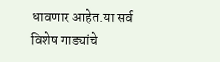धावणार आहेत.या सर्व विशेष गाड्यांचे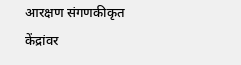आरक्षण संगणकीकृत केंद्रांवर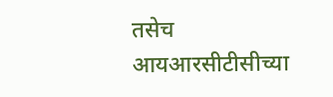तसेच आयआरसीटीसीच्या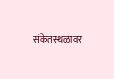संकेतस्थळावर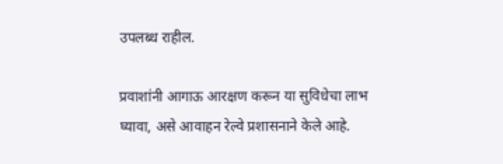उपलब्ध राहील.

प्रवाशांनी आगाऊ आरक्षण करून या सुविधेचा लाभ घ्यावा, असे आवाहन रेल्वे प्रशासनाने केले आहे.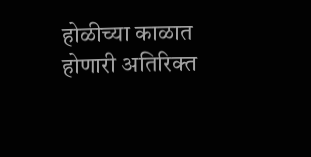होळीच्या काळात होणारी अतिरिक्त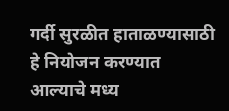गर्दी सुरळीत हाताळण्यासाठी हे नियोजन करण्यात आल्याचे मध्य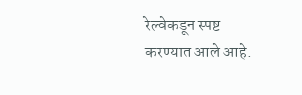रेल्वेकडून स्पष्ट करण्यात आले आहे.